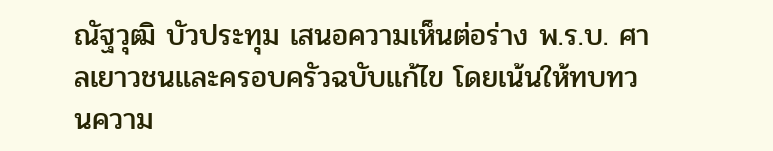ณัฐวุฒิ บัวประทุม เสนอความเห็นต่อร่าง พ.ร.บ. ศาลเยาวชนและครอบครัวฉบับแก้ไข โดยเน้นให้ทบทวนความ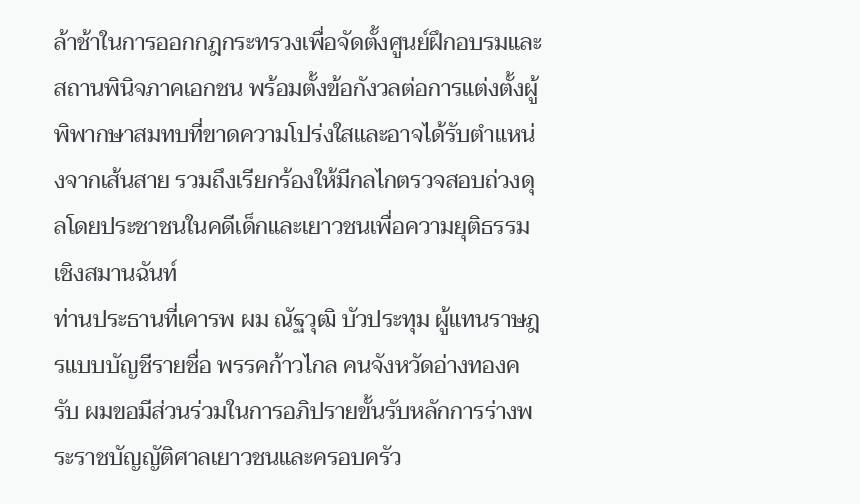ล้าช้าในการออกกฎกระทรวงเพื่อจัดตั้งศูนย์ฝึกอบรมและสถานพินิจภาคเอกชน พร้อมตั้งข้อกังวลต่อการแต่งตั้งผู้พิพากษาสมทบที่ขาดความโปร่งใสและอาจได้รับตำแหน่งจากเส้นสาย รวมถึงเรียกร้องให้มีกลไกตรวจสอบถ่วงดุลโดยประชาชนในคดีเด็กและเยาวชนเพื่อความยุติธรรมเชิงสมานฉันท์
ท่านประธานที่เคารพ ผม ณัฐวุฒิ บัวประทุม ผู้แทนราษฎรแบบบัญชีรายชื่อ พรรคก้าวไกล คนจังหวัดอ่างทองครับ ผมขอมีส่วนร่วมในการอภิปรายขั้นรับหลักการร่างพระราชบัญญัติศาลเยาวชนและครอบครัว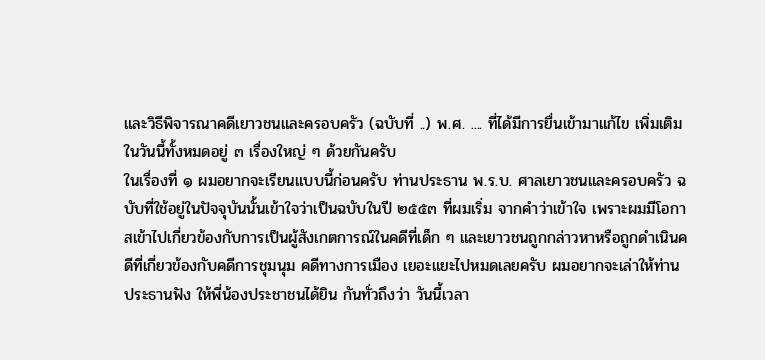และวิธีพิจารณาคดีเยาวชนและครอบครัว (ฉบับที่ ..) พ.ศ. .... ที่ได้มีการยื่นเข้ามาแก้ไข เพิ่มเติมในวันนี้ทั้งหมดอยู่ ๓ เรื่องใหญ่ ๆ ด้วยกันครับ
ในเรื่องที่ ๑ ผมอยากจะเรียนแบบนี้ก่อนครับ ท่านประธาน พ.ร.บ. ศาลเยาวชนและครอบครัว ฉบับที่ใช้อยู่ในปัจจุบันนั้นเข้าใจว่าเป็นฉบับในปี ๒๕๕๓ ที่ผมเริ่ม จากคำว่าเข้าใจ เพราะผมมีโอกาสเข้าไปเกี่ยวข้องกับการเป็นผู้สังเกตการณ์ในคดีที่เด็ก ๆ และเยาวชนถูกกล่าวหาหรือถูกดำเนินคดีที่เกี่ยวข้องกับคดีการชุมนุม คดีทางการเมือง เยอะแยะไปหมดเลยครับ ผมอยากจะเล่าให้ท่านประธานฟัง ให้พี่น้องประชาชนได้ยิน กันทั่วถึงว่า วันนี้เวลา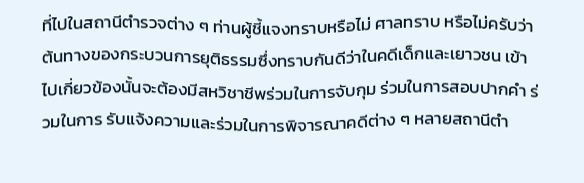ที่ไปในสถานีตำรวจต่าง ๆ ท่านผู้ชี้แจงทราบหรือไม่ ศาลทราบ หรือไม่ครับว่าต้นทางของกระบวนการยุติธรรมซึ่งทราบกันดีว่าในคดีเด็กและเยาวชน เข้าไปเกี่ยวข้องนั้นจะต้องมีสหวิชาชีพร่วมในการจับกุม ร่วมในการสอบปากคำ ร่วมในการ รับแจ้งความและร่วมในการพิจารณาคดีต่าง ๆ หลายสถานีตำ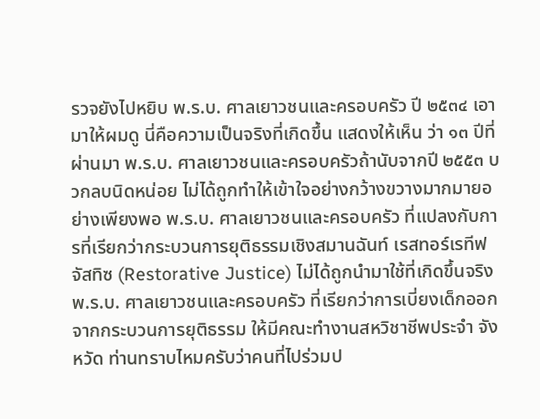รวจยังไปหยิบ พ.ร.บ. ศาลเยาวชนและครอบครัว ปี ๒๕๓๔ เอามาให้ผมดู นี่คือความเป็นจริงที่เกิดขึ้น แสดงให้เห็น ว่า ๑๓ ปีที่ผ่านมา พ.ร.บ. ศาลเยาวชนและครอบครัวถ้านับจากปี ๒๕๕๓ บวกลบนิดหน่อย ไม่ได้ถูกทำให้เข้าใจอย่างกว้างขวางมากมายอย่างเพียงพอ พ.ร.บ. ศาลเยาวชนและครอบครัว ที่แปลงกับการที่เรียกว่ากระบวนการยุติธรรมเชิงสมานฉันท์ เรสทอร์เรทีฟ จัสทิซ (Restorative Justice) ไม่ได้ถูกนำมาใช้ที่เกิดขึ้นจริง พ.ร.บ. ศาลเยาวชนและครอบครัว ที่เรียกว่าการเบี่ยงเด็กออกจากกระบวนการยุติธรรม ให้มีคณะทำงานสหวิชาชีพประจำ จังหวัด ท่านทราบไหมครับว่าคนที่ไปร่วมป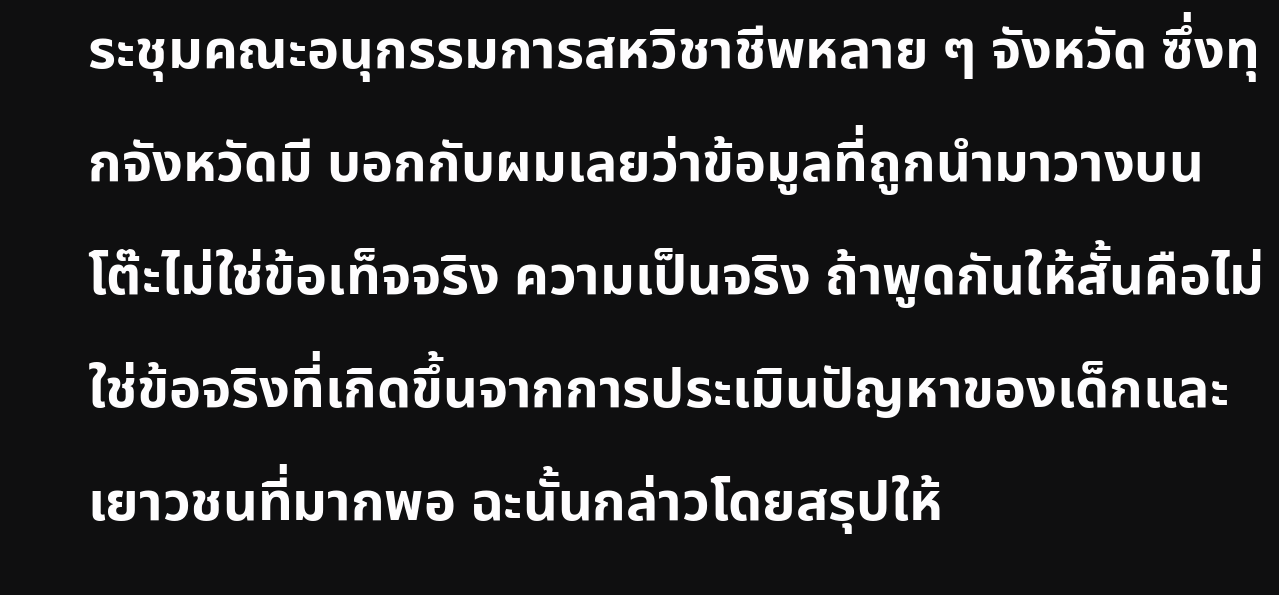ระชุมคณะอนุกรรมการสหวิชาชีพหลาย ๆ จังหวัด ซึ่งทุกจังหวัดมี บอกกับผมเลยว่าข้อมูลที่ถูกนำมาวางบนโต๊ะไม่ใช่ข้อเท็จจริง ความเป็นจริง ถ้าพูดกันให้สั้นคือไม่ใช่ข้อจริงที่เกิดขึ้นจากการประเมินปัญหาของเด็กและเยาวชนที่มากพอ ฉะนั้นกล่าวโดยสรุปให้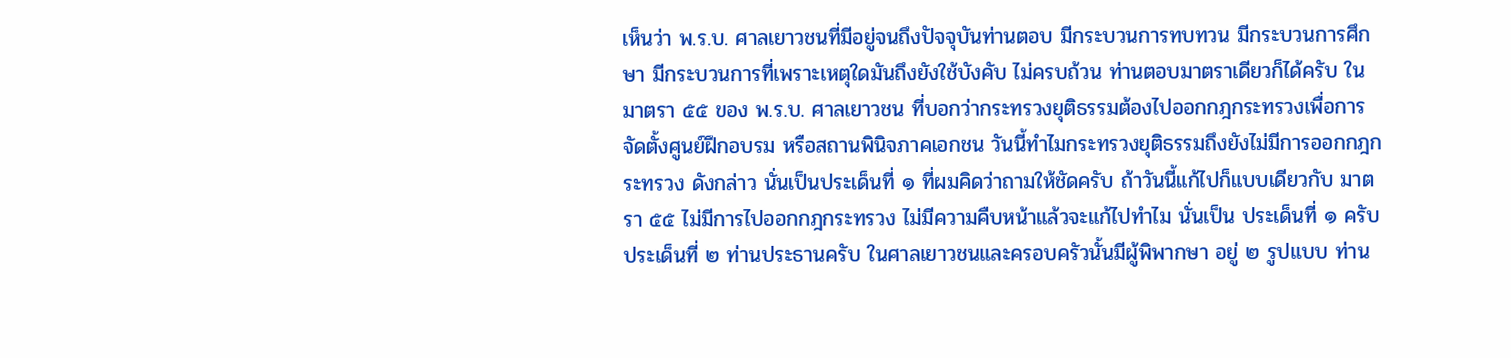เห็นว่า พ.ร.บ. ศาลเยาวชนที่มีอยู่จนถึงปัจจุบันท่านตอบ มีกระบวนการทบทวน มีกระบวนการศึกษา มีกระบวนการที่เพราะเหตุใดมันถึงยังใช้บังคับ ไม่ครบถ้วน ท่านตอบมาตราเดียวก็ได้ครับ ในมาตรา ๕๕ ของ พ.ร.บ. ศาลเยาวชน ที่บอกว่ากระทรวงยุติธรรมต้องไปออกกฎกระทรวงเพื่อการจัดตั้งศูนย์ฝึกอบรม หรือสถานพินิจภาคเอกชน วันนี้ทำไมกระทรวงยุติธรรมถึงยังไม่มีการออกกฎกระทรวง ดังกล่าว นั่นเป็นประเด็นที่ ๑ ที่ผมคิดว่าถามให้ชัดครับ ถ้าวันนี้แก้ไปก็แบบเดียวกับ มาตรา ๕๕ ไม่มีการไปออกกฎกระทรวง ไม่มีความคืบหน้าแล้วจะแก้ไปทำไม นั่นเป็น ประเด็นที่ ๑ ครับ
ประเด็นที่ ๒ ท่านประธานครับ ในศาลเยาวชนและครอบครัวนั้นมีผู้พิพากษา อยู่ ๒ รูปแบบ ท่าน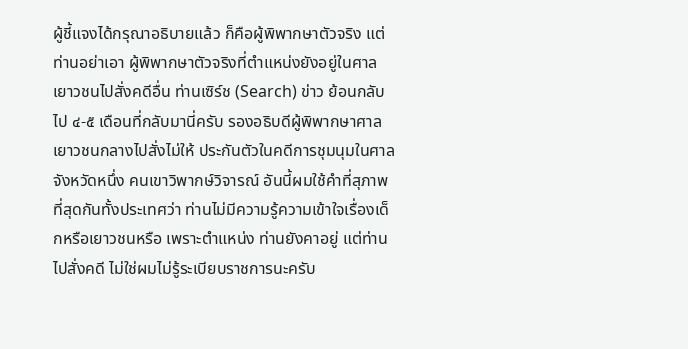ผู้ชี้แจงได้กรุณาอธิบายแล้ว ก็คือผู้พิพากษาตัวจริง แต่ท่านอย่าเอา ผู้พิพากษาตัวจริงที่ตำแหน่งยังอยู่ในศาลเยาวชนไปสั่งคดีอื่น ท่านเซิร์ช (Search) ข่าว ย้อนกลับไป ๔-๕ เดือนที่กลับมานี่ครับ รองอธิบดีผู้พิพากษาศาลเยาวชนกลางไปสั่งไม่ให้ ประกันตัวในคดีการชุมนุมในศาลจังหวัดหนึ่ง คนเขาวิพากษ์วิจารณ์ อันนี้ผมใช้คำที่สุภาพ ที่สุดกันทั้งประเทศว่า ท่านไม่มีความรู้ความเข้าใจเรื่องเด็กหรือเยาวชนหรือ เพราะตำแหน่ง ท่านยังคาอยู่ แต่ท่านไปสั่งคดี ไม่ใช่ผมไม่รู้ระเบียบราชการนะครับ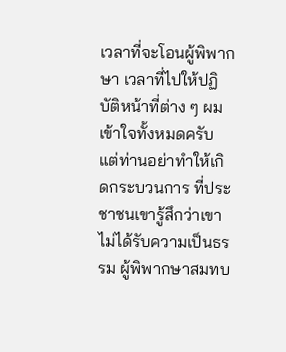เวลาที่จะโอนผู้พิพากษา เวลาที่ไปให้ปฏิบัติหน้าที่ต่าง ๆ ผมเข้าใจทั้งหมดครับ แต่ท่านอย่าทำให้เกิดกระบวนการ ที่ประชาชนเขารู้สึกว่าเขาไม่ได้รับความเป็นธรรม ผู้พิพากษาสมทบ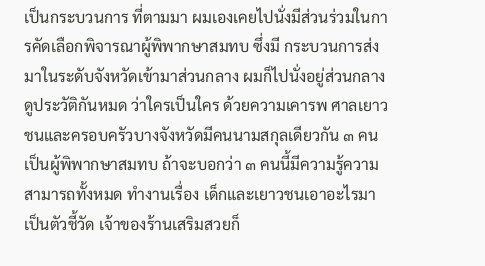เป็นกระบวนการ ที่ตามมา ผมเองเคยไปนั่งมีส่วนร่วมในการคัดเลือกพิจารณาผู้พิพากษาสมทบ ซึ่งมี กระบวนการส่งมาในระดับจังหวัดเข้ามาส่วนกลาง ผมก็ไปนั่งอยู่ส่วนกลางดูประวัติกันหมด ว่าใครเป็นใคร ด้วยความเคารพ ศาลเยาวชนและครอบครัวบางจังหวัดมีคนนามสกุลเดียวกัน ๓ คน เป็นผู้พิพากษาสมทบ ถ้าจะบอกว่า ๓ คนนี้มีความรู้ความสามารถทั้งหมด ทำงานเรื่อง เด็กและเยาวชนเอาอะไรมาเป็นตัวชี้วัด เจ้าของร้านเสริมสวยก็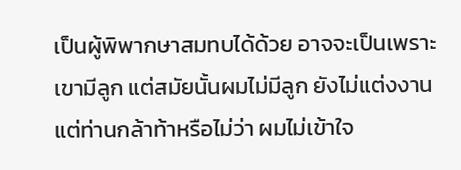เป็นผู้พิพากษาสมทบได้ด้วย อาจจะเป็นเพราะเขามีลูก แต่สมัยนั้นผมไม่มีลูก ยังไม่แต่งงาน แต่ท่านกล้าท้าหรือไม่ว่า ผมไม่เข้าใจ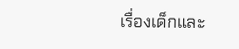เรื่องเด็กและ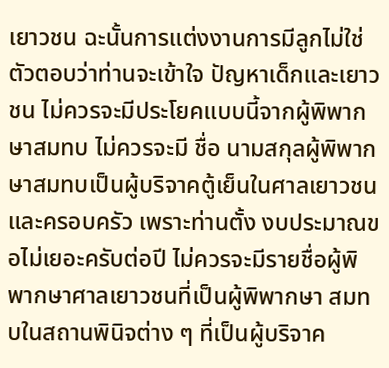เยาวชน ฉะนั้นการแต่งงานการมีลูกไม่ใช่ตัวตอบว่าท่านจะเข้าใจ ปัญหาเด็กและเยาวชน ไม่ควรจะมีประโยคแบบนี้จากผู้พิพากษาสมทบ ไม่ควรจะมี ชื่อ นามสกุลผู้พิพากษาสมทบเป็นผู้บริจาคตู้เย็นในศาลเยาวชนและครอบครัว เพราะท่านตั้ง งบประมาณขอไม่เยอะครับต่อปี ไม่ควรจะมีรายชื่อผู้พิพากษาศาลเยาวชนที่เป็นผู้พิพากษา สมทบในสถานพินิจต่าง ๆ ที่เป็นผู้บริจาค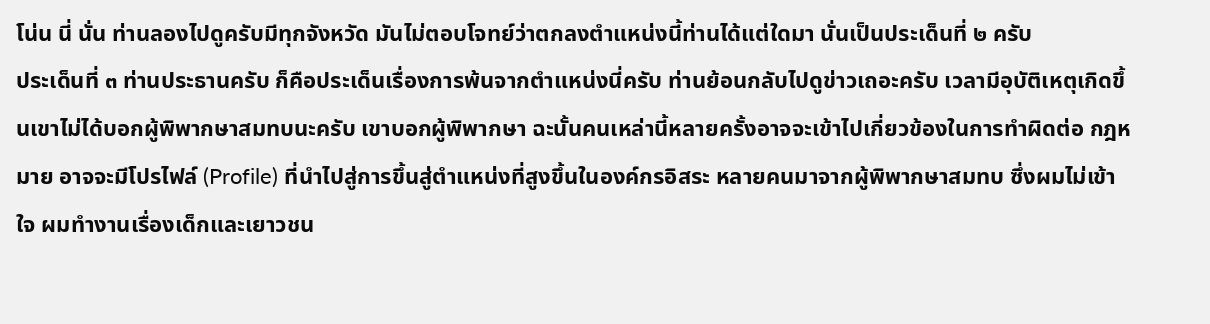โน่น นี่ นั่น ท่านลองไปดูครับมีทุกจังหวัด มันไม่ตอบโจทย์ว่าตกลงตำแหน่งนี้ท่านได้แต่ใดมา นั่นเป็นประเด็นที่ ๒ ครับ
ประเด็นที่ ๓ ท่านประธานครับ ก็คือประเด็นเรื่องการพ้นจากตำแหน่งนี่ครับ ท่านย้อนกลับไปดูข่าวเถอะครับ เวลามีอุบัติเหตุเกิดขึ้นเขาไม่ได้บอกผู้พิพากษาสมทบนะครับ เขาบอกผู้พิพากษา ฉะนั้นคนเหล่านี้หลายครั้งอาจจะเข้าไปเกี่ยวข้องในการทำผิดต่อ กฎหมาย อาจจะมีโปรไฟล์ (Profile) ที่นำไปสู่การขึ้นสู่ตำแหน่งที่สูงขึ้นในองค์กรอิสระ หลายคนมาจากผู้พิพากษาสมทบ ซึ่งผมไม่เข้าใจ ผมทำงานเรื่องเด็กและเยาวชน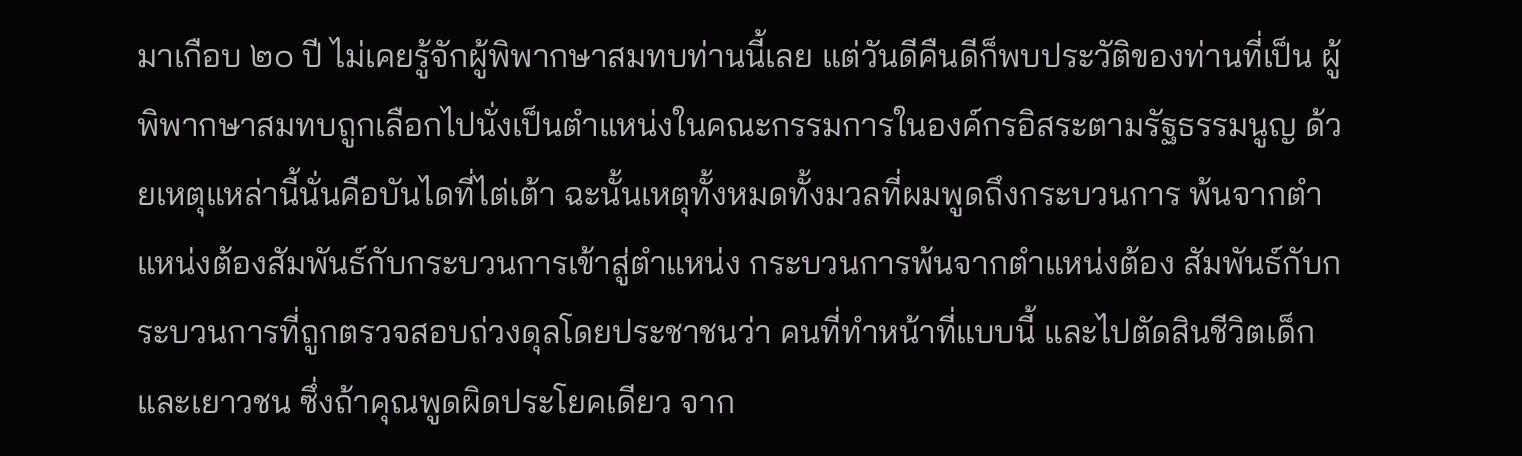มาเกือบ ๒๐ ปี ไม่เคยรู้จักผู้พิพากษาสมทบท่านนี้เลย แต่วันดีคืนดีก็พบประวัติของท่านที่เป็น ผู้พิพากษาสมทบถูกเลือกไปนั่งเป็นตำแหน่งในคณะกรรมการในองค์กรอิสระตามรัฐธรรมนูญ ด้วยเหตุแหล่านี้นั่นคือบันไดที่ไต่เต้า ฉะนั้นเหตุทั้งหมดทั้งมวลที่ผมพูดถึงกระบวนการ พ้นจากตำแหน่งต้องสัมพันธ์กับกระบวนการเข้าสู่ตำแหน่ง กระบวนการพ้นจากตำแหน่งต้อง สัมพันธ์กับกระบวนการที่ถูกตรวจสอบถ่วงดุลโดยประชาชนว่า คนที่ทำหน้าที่แบบนี้ และไปตัดสินชีวิตเด็กและเยาวชน ซึ่งถ้าคุณพูดผิดประโยคเดียว จาก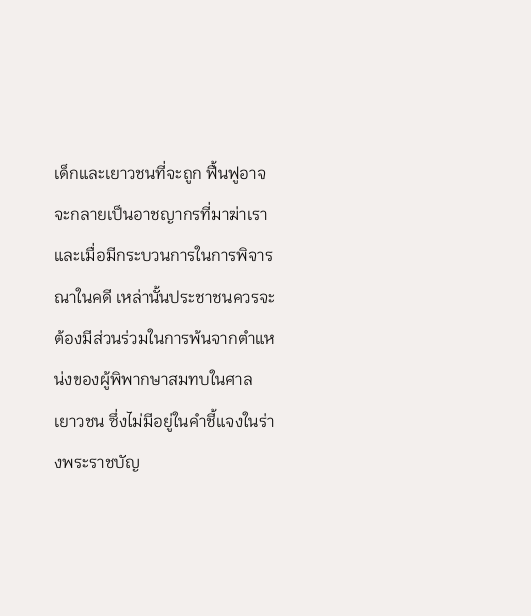เด็กและเยาวชนที่จะถูก ฟื้นฟูอาจจะกลายเป็นอาชญากรที่มาฆ่าเรา และเมื่อมีกระบวนการในการพิจารณาในคดี เหล่านั้นประชาชนควรจะต้องมีส่วนร่วมในการพ้นจากตำแหน่งของผู้พิพากษาสมทบในศาล เยาวชน ซึ่งไม่มีอยู่ในคำชี้แจงในร่างพระราชบัญ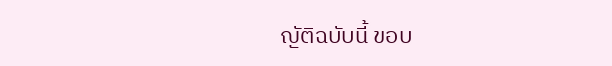ญัติฉบับนี้ ขอบ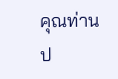คุณท่านป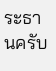ระธานครับ